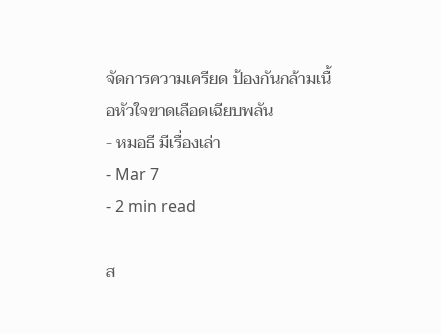จัดการความเครียด ป้องกันกล้ามเนื้อหัวใจขาดเลือดเฉียบพลัน
- หมอธี มีเรื่องเล่า
- Mar 7
- 2 min read

ส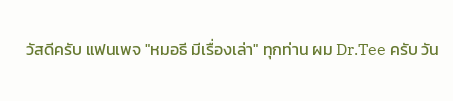วัสดีครับ แฟนเพจ "หมอธี มีเรื่องเล่า" ทุกท่าน ผม Dr.Tee ครับ วัน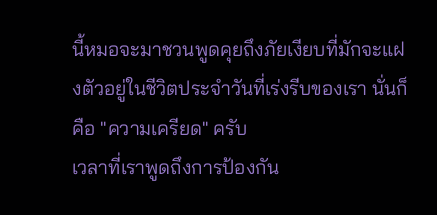นี้หมอจะมาชวนพูดคุยถึงภัยเงียบที่มักจะแฝงตัวอยู่ในชีวิตประจำวันที่เร่งรีบของเรา นั่นก็คือ "ความเครียด" ครับ
เวลาที่เราพูดถึงการป้องกัน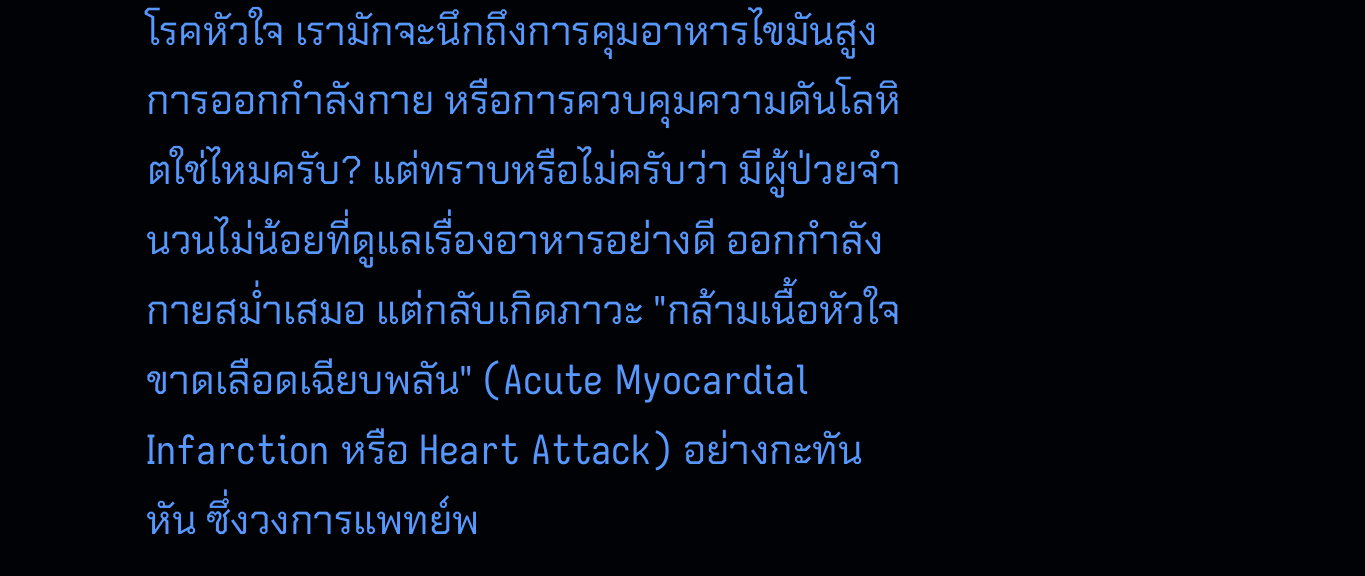โรคหัวใจ เรามักจะนึกถึงการคุมอาหารไขมันสูง การออกกำลังกาย หรือการควบคุมความดันโลหิตใช่ไหมครับ? แต่ทราบหรือไม่ครับว่า มีผู้ป่วยจำนวนไม่น้อยที่ดูแลเรื่องอาหารอย่างดี ออกกำลังกายสม่ำเสมอ แต่กลับเกิดภาวะ "กล้ามเนื้อหัวใจขาดเลือดเฉียบพลัน" (Acute Myocardial Infarction หรือ Heart Attack) อย่างกะทันหัน ซึ่งวงการแพทย์พ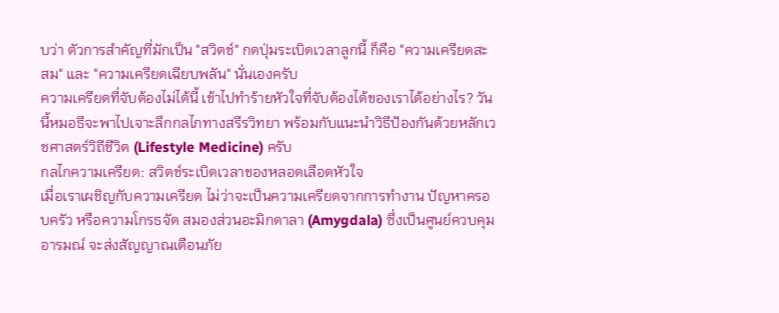บว่า ตัวการสำคัญที่มักเป็น "สวิตช์" กดปุ่มระเบิดเวลาลูกนี้ ก็คือ "ความเครียดสะสม" และ "ความเครียดเฉียบพลัน" นั่นเองครับ
ความเครียดที่จับต้องไม่ได้นี้ เข้าไปทำร้ายหัวใจที่จับต้องได้ของเราได้อย่างไร? วันนี้หมอธีจะพาไปเจาะลึกกลไกทางสรีรวิทยา พร้อมกับแนะนำวิธีป้องกันด้วยหลักเวชศาสตร์วิถีชีวิต (Lifestyle Medicine) ครับ
กลไกความเครียด: สวิตช์ระเบิดเวลาของหลอดเลือดหัวใจ
เมื่อเราเผชิญกับความเครียด ไม่ว่าจะเป็นความเครียดจากการทำงาน ปัญหาครอบครัว หรือความโกรธจัด สมองส่วนอะมิกดาลา (Amygdala) ซึ่งเป็นศูนย์ควบคุมอารมณ์ จะส่งสัญญาณเตือนภัย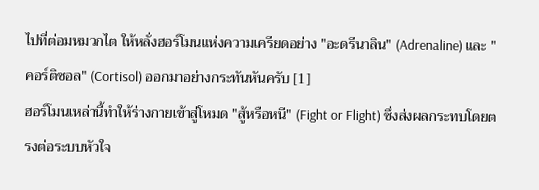ไปที่ต่อมหมวกไต ให้หลั่งฮอร์โมนแห่งความเครียดอย่าง "อะดรีนาลิน" (Adrenaline) และ "คอร์ติซอล" (Cortisol) ออกมาอย่างกระทันหันครับ [1]
ฮอร์โมนเหล่านี้ทำให้ร่างกายเข้าสู่โหมด "สู้หรือหนี" (Fight or Flight) ซึ่งส่งผลกระทบโดยตรงต่อระบบหัวใจ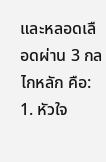และหลอดเลือดผ่าน 3 กลไกหลัก คือ:
1. หัวใจ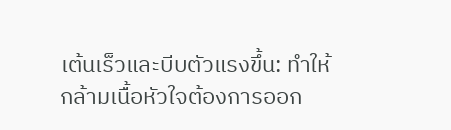เต้นเร็วและบีบตัวแรงขึ้น: ทำให้กล้ามเนื้อหัวใจต้องการออก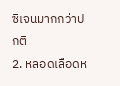ซิเจนมากกว่าปกติ
2. หลอดเลือดห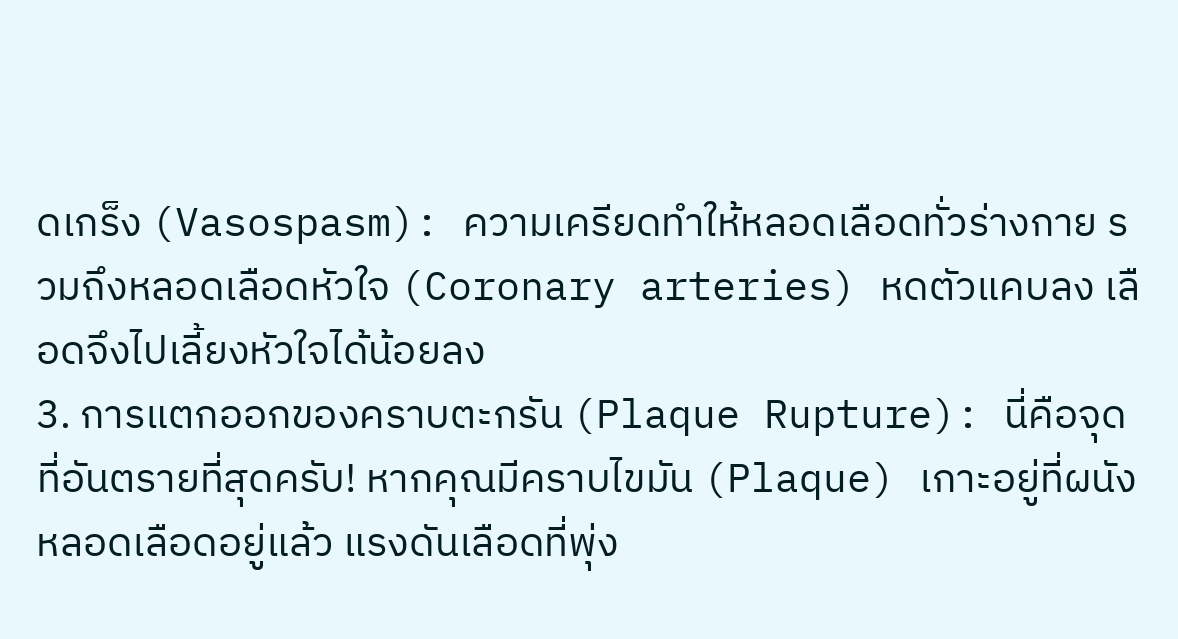ดเกร็ง (Vasospasm): ความเครียดทำให้หลอดเลือดทั่วร่างกาย รวมถึงหลอดเลือดหัวใจ (Coronary arteries) หดตัวแคบลง เลือดจึงไปเลี้ยงหัวใจได้น้อยลง
3. การแตกออกของคราบตะกรัน (Plaque Rupture): นี่คือจุดที่อันตรายที่สุดครับ! หากคุณมีคราบไขมัน (Plaque) เกาะอยู่ที่ผนังหลอดเลือดอยู่แล้ว แรงดันเลือดที่พุ่ง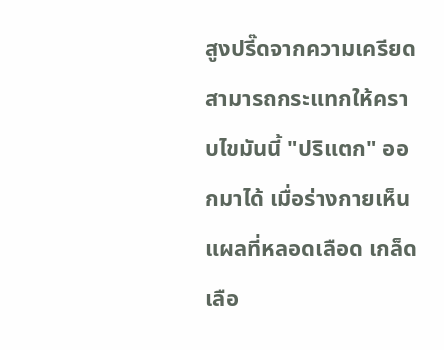สูงปรี๊ดจากความเครียด สามารถกระแทกให้คราบไขมันนี้ "ปริแตก" ออกมาได้ เมื่อร่างกายเห็นแผลที่หลอดเลือด เกล็ดเลือ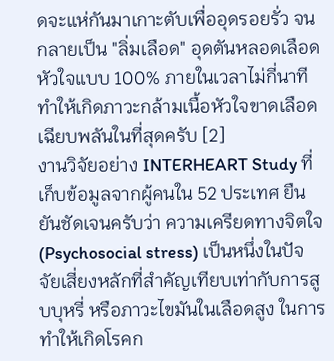ดจะแห่กันมาเกาะตับเพื่ออุดรอยรั่ว จนกลายเป็น "ลิ่มเลือด" อุดตันหลอดเลือดหัวใจแบบ 100% ภายในเวลาไม่กี่นาที ทำให้เกิดภาวะกล้ามเนื้อหัวใจขาดเลือดเฉียบพลันในที่สุดครับ [2]
งานวิจัยอย่าง INTERHEART Study ที่เก็บข้อมูลจากผู้คนใน 52 ประเทศ ยืนยันชัดเจนครับว่า ความเครียดทางจิตใจ (Psychosocial stress) เป็นหนึ่งในปัจจัยเสี่ยงหลักที่สำคัญเทียบเท่ากับการสูบบุหรี่ หรือภาวะไขมันในเลือดสูง ในการทำให้เกิดโรคก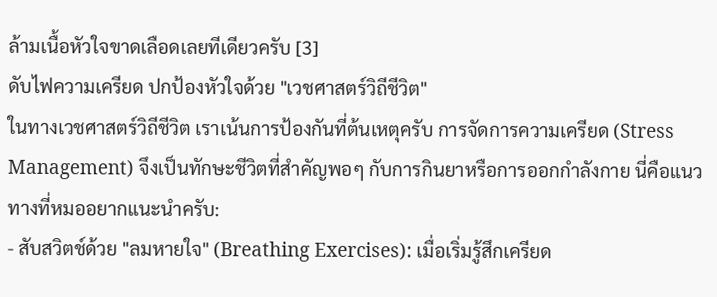ล้ามเนื้อหัวใจขาดเลือดเลยทีเดียวครับ [3]
ดับไฟความเครียด ปกป้องหัวใจด้วย "เวชศาสตร์วิถีชีวิต"
ในทางเวชศาสตร์วิถีชีวิต เราเน้นการป้องกันที่ต้นเหตุครับ การจัดการความเครียด (Stress Management) จึงเป็นทักษะชีวิตที่สำคัญพอๆ กับการกินยาหรือการออกกำลังกาย นี่คือแนวทางที่หมออยากแนะนำครับ:
- สับสวิตช์ด้วย "ลมหายใจ" (Breathing Exercises): เมื่อเริ่มรู้สึกเครียด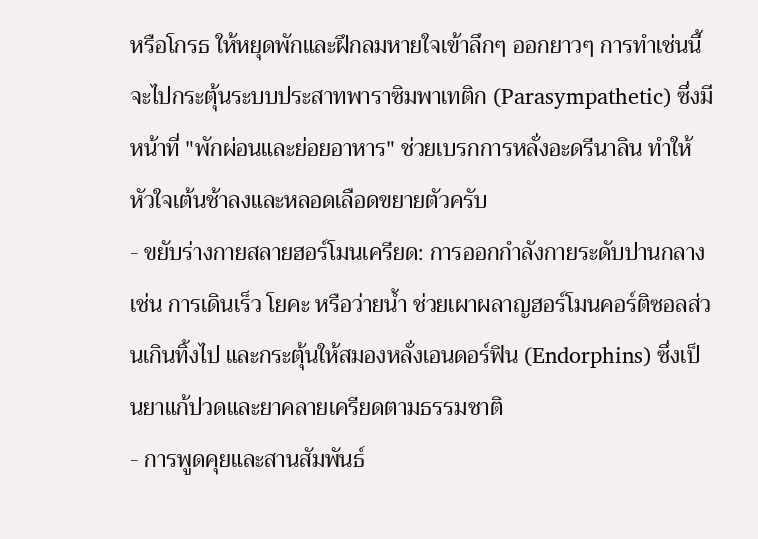หรือโกรธ ให้หยุดพักและฝึกลมหายใจเข้าลึกๆ ออกยาวๆ การทำเช่นนี้จะไปกระตุ้นระบบประสาทพาราซิมพาเทติก (Parasympathetic) ซึ่งมีหน้าที่ "พักผ่อนและย่อยอาหาร" ช่วยเบรกการหลั่งอะดรีนาลิน ทำให้หัวใจเต้นช้าลงและหลอดเลือดขยายตัวครับ
- ขยับร่างกายสลายฮอร์โมนเครียด: การออกกำลังกายระดับปานกลาง เช่น การเดินเร็ว โยคะ หรือว่ายน้ำ ช่วยเผาผลาญฮอร์โมนคอร์ติซอลส่วนเกินทิ้งไป และกระตุ้นให้สมองหลั่งเอนดอร์ฟิน (Endorphins) ซึ่งเป็นยาแก้ปวดและยาคลายเครียดตามธรรมชาติ
- การพูดคุยและสานสัมพันธ์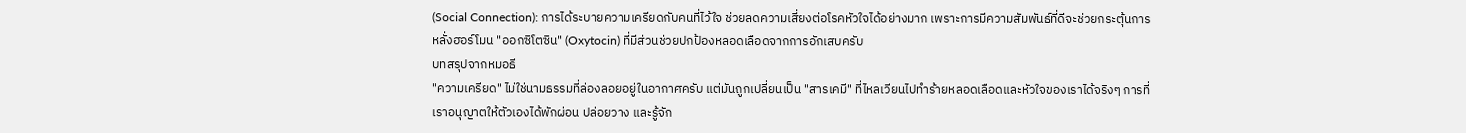(Social Connection): การได้ระบายความเครียดกับคนที่ไว้ใจ ช่วยลดความเสี่ยงต่อโรคหัวใจได้อย่างมาก เพราะการมีความสัมพันธ์ที่ดีจะช่วยกระตุ้นการหลั่งฮอร์โมน "ออกซิโตซิน" (Oxytocin) ที่มีส่วนช่วยปกป้องหลอดเลือดจากการอักเสบครับ
บทสรุปจากหมอธี
"ความเครียด" ไม่ใช่นามธรรมที่ล่องลอยอยู่ในอากาศครับ แต่มันถูกเปลี่ยนเป็น "สารเคมี" ที่ไหลเวียนไปทำร้ายหลอดเลือดและหัวใจของเราได้จริงๆ การที่เราอนุญาตให้ตัวเองได้พักผ่อน ปล่อยวาง และรู้จัก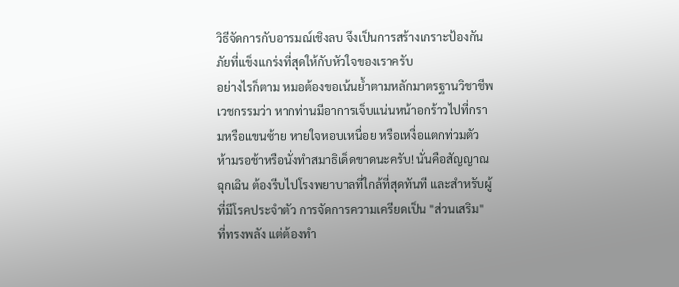วิธีจัดการกับอารมณ์เชิงลบ จึงเป็นการสร้างเกราะป้องกันภัยที่แข็งแกร่งที่สุดให้กับหัวใจของเราครับ
อย่างไรก็ตาม หมอต้องขอเน้นย้ำตามหลักมาตรฐานวิชาชีพเวชกรรมว่า หากท่านมีอาการเจ็บแน่นหน้าอกร้าวไปที่กรามหรือแขนซ้าย หายใจหอบเหนื่อย หรือเหงื่อแตกท่วมตัว ห้ามรอช้าหรือนั่งทำสมาธิเด็ดขาดนะครับ! นั่นคือสัญญาณฉุกเฉิน ต้องรีบไปโรงพยาบาลที่ใกล้ที่สุดทันที และสำหรับผู้ที่มีโรคประจำตัว การจัดการความเครียดเป็น "ส่วนเสริม" ที่ทรงพลัง แต่ต้องทำ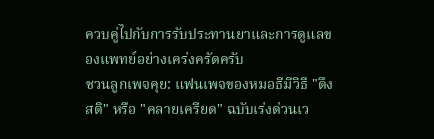ควบคู่ไปกับการรับประทานยาและการดูแลของแพทย์อย่างเคร่งครัดครับ
ชวนลูกเพจคุย: แฟนเพจของหมอธีมีวิธี "ดึงสติ" หรือ "คลายเครียด" ฉบับเร่งด่วนเว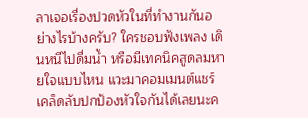ลาเจอเรื่องปวดหัวในที่ทำงานกันอย่างไรบ้างครับ? ใครชอบฟังเพลง เดินหนีไปดื่มน้ำ หรือมีเทคนิคสูดลมหายใจแบบไหน แวะมาคอมเมนต์แชร์เคล็ดลับปกป้องหัวใจกันได้เลยนะค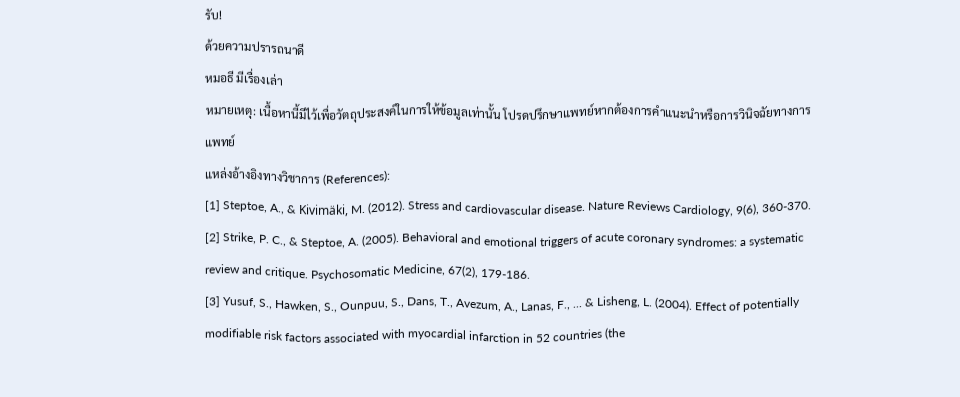รับ!
ด้วยความปรารถนาดี
หมอธี มีเรื่องเล่า
หมายเหตุ: เนื้อหานี้มีไว้เพื่อวัตถุประสงค์ในการให้ข้อมูลเท่านั้น โปรดปรึกษาแพทย์หากต้องการคำแนะนำหรือการวินิจฉัยทางการแพทย์
แหล่งอ้างอิงทางวิชาการ (References):
[1] Steptoe, A., & Kivimäki, M. (2012). Stress and cardiovascular disease. Nature Reviews Cardiology, 9(6), 360-370.
[2] Strike, P. C., & Steptoe, A. (2005). Behavioral and emotional triggers of acute coronary syndromes: a systematic review and critique. Psychosomatic Medicine, 67(2), 179-186.
[3] Yusuf, S., Hawken, S., Ounpuu, S., Dans, T., Avezum, A., Lanas, F., ... & Lisheng, L. (2004). Effect of potentially modifiable risk factors associated with myocardial infarction in 52 countries (the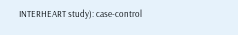INTERHEART study): case-control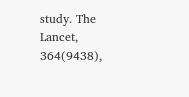study. The Lancet, 364(9438),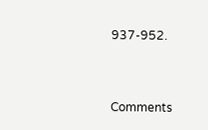937-952.



Comments